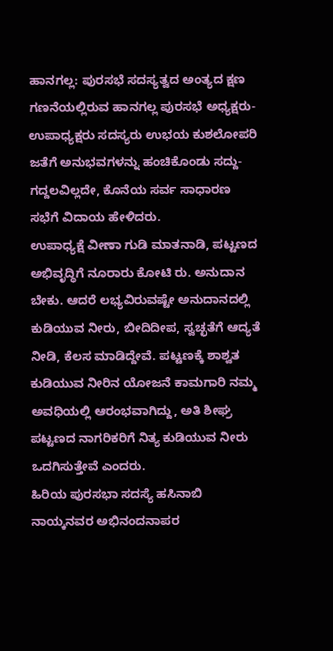ಹಾನಗಲ್ಲ: ಪುರಸಭೆ ಸದಸ್ಯತ್ವದ ಅಂತ್ಯದ ಕ್ಷಣ ಗಣನೆಯಲ್ಲಿರುವ ಹಾನಗಲ್ಲ ಪುರಸಭೆ ಅಧ್ಯಕ್ಷರು-ಉಪಾಧ್ಯಕ್ಷರು ಸದಸ್ಯರು ಉಭಯ ಕುಶಲೋಪರಿ ಜತೆಗೆ ಅನುಭವಗಳನ್ನು ಹಂಚಿಕೊಂಡು ಸದ್ದು-ಗದ್ದಲವಿಲ್ಲದೇ, ಕೊನೆಯ ಸರ್ವ ಸಾಧಾರಣ ಸಭೆಗೆ ವಿದಾಯ ಹೇಳಿದರು.
ಉಪಾಧ್ಯಕ್ಷೆ ವೀಣಾ ಗುಡಿ ಮಾತನಾಡಿ, ಪಟ್ಟಣದ ಅಭಿವೃದ್ಧಿಗೆ ನೂರಾರು ಕೋಟಿ ರು. ಅನುದಾನ ಬೇಕು. ಆದರೆ ಲಭ್ಯವಿರುವಷ್ಟೇ ಅನುದಾನದಲ್ಲಿ ಕುಡಿಯುವ ನೀರು, ಬೀದಿದೀಪ, ಸ್ವಚ್ಛತೆಗೆ ಆದ್ಯತೆ ನೀಡಿ, ಕೆಲಸ ಮಾಡಿದ್ದೇವೆ. ಪಟ್ಟಣಕ್ಕೆ ಶಾಶ್ವತ ಕುಡಿಯುವ ನೀರಿನ ಯೋಜನೆ ಕಾಮಗಾರಿ ನಮ್ಮ ಅವಧಿಯಲ್ಲಿ ಆರಂಭವಾಗಿದ್ದು, ಅತಿ ಶೀಘ್ರ ಪಟ್ಟಣದ ನಾಗರಿಕರಿಗೆ ನಿತ್ಯ ಕುಡಿಯುವ ನೀರು ಒದಗಿಸುತ್ತೇವೆ ಎಂದರು.
ಹಿರಿಯ ಪುರಸಭಾ ಸದಸ್ಯೆ ಹಸಿನಾಬಿ ನಾಯ್ಕನವರ ಅಭಿನಂದನಾಪರ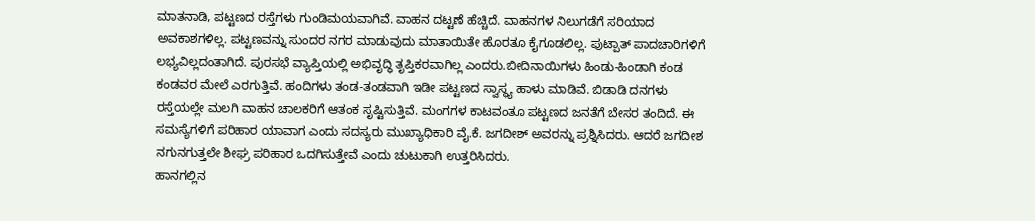ಮಾತನಾಡಿ, ಪಟ್ಟಣದ ರಸ್ತೆಗಳು ಗುಂಡಿಮಯವಾಗಿವೆ. ವಾಹನ ದಟ್ಟಣೆ ಹೆಚ್ಚಿದೆ. ವಾಹನಗಳ ನಿಲುಗಡೆಗೆ ಸರಿಯಾದ ಅವಕಾಶಗಳಿಲ್ಲ. ಪಟ್ಟಣವನ್ನು ಸುಂದರ ನಗರ ಮಾಡುವುದು ಮಾತಾಯಿತೇ ಹೊರತೂ ಕೈಗೂಡಲಿಲ್ಲ. ಪುಟ್ಪಾತ್ ಪಾದಚಾರಿಗಳಿಗೆ ಲಭ್ಯವಿಲ್ಲದಂತಾಗಿದೆ. ಪುರಸಭೆ ವ್ಯಾಪ್ತಿಯಲ್ಲಿ ಅಭಿವೃದ್ಧಿ ತೃಪ್ತಿಕರವಾಗಿಲ್ಲ ಎಂದರು.ಬೀದಿನಾಯಿಗಳು ಹಿಂಡು-ಹಿಂಡಾಗಿ ಕಂಡ ಕಂಡವರ ಮೇಲೆ ಎರಗುತ್ತಿವೆ. ಹಂದಿಗಳು ತಂಡ-ತಂಡವಾಗಿ ಇಡೀ ಪಟ್ಟಣದ ಸ್ವಾಸ್ಥ್ಯ ಹಾಳು ಮಾಡಿವೆ. ಬಿಡಾಡಿ ದನಗಳು ರಸ್ತೆಯಲ್ಲೇ ಮಲಗಿ ವಾಹನ ಚಾಲಕರಿಗೆ ಆತಂಕ ಸೃಷ್ಟಿಸುತ್ತಿವೆ. ಮಂಗಗಳ ಕಾಟವಂತೂ ಪಟ್ಟಣದ ಜನತೆಗೆ ಬೇಸರ ತಂದಿದೆ. ಈ ಸಮಸ್ಯೆಗಳಿಗೆ ಪರಿಹಾರ ಯಾವಾಗ ಎಂದು ಸದಸ್ಯರು ಮುಖ್ಯಾಧಿಕಾರಿ ವೈ.ಕೆ. ಜಗದೀಶ್ ಅವರನ್ನು ಪ್ರಶ್ನಿಸಿದರು. ಆದರೆ ಜಗದೀಶ ನಗುನಗುತ್ತಲೇ ಶೀಘ್ರ ಪರಿಹಾರ ಒದಗಿಸುತ್ತೇವೆ ಎಂದು ಚುಟುಕಾಗಿ ಉತ್ತರಿಸಿದರು.
ಹಾನಗಲ್ಲಿನ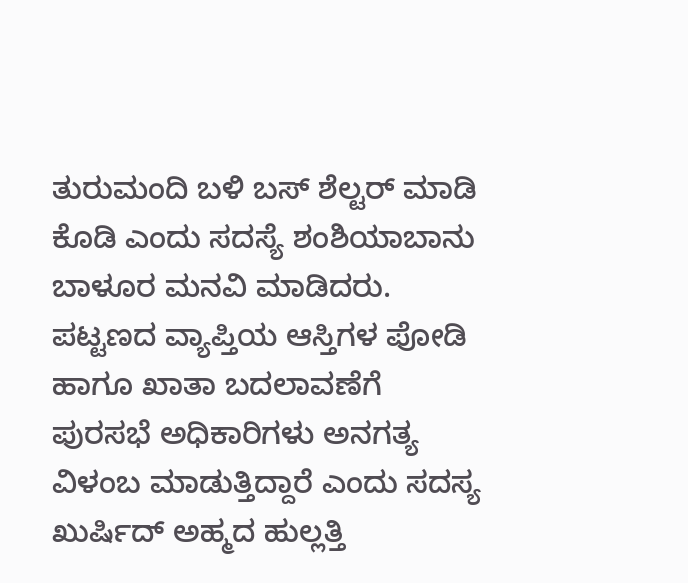ತುರುಮಂದಿ ಬಳಿ ಬಸ್ ಶೆಲ್ಟರ್ ಮಾಡಿ ಕೊಡಿ ಎಂದು ಸದಸ್ಯೆ ಶಂಶಿಯಾಬಾನು ಬಾಳೂರ ಮನವಿ ಮಾಡಿದರು. ಪಟ್ಟಣದ ವ್ಯಾಪ್ತಿಯ ಆಸ್ತಿಗಳ ಪೋಡಿ ಹಾಗೂ ಖಾತಾ ಬದಲಾವಣೆಗೆ ಪುರಸಭೆ ಅಧಿಕಾರಿಗಳು ಅನಗತ್ಯ ವಿಳಂಬ ಮಾಡುತ್ತಿದ್ದಾರೆ ಎಂದು ಸದಸ್ಯ ಖುರ್ಷಿದ್ ಅಹ್ಮದ ಹುಲ್ಲತ್ತಿ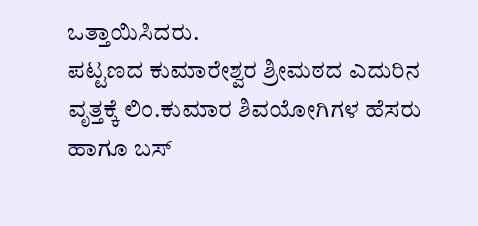ಒತ್ತಾಯಿಸಿದರು.
ಪಟ್ಟಣದ ಕುಮಾರೇಶ್ವರ ಶ್ರೀಮಠದ ಎದುರಿನ ವೃತ್ತಕ್ಕೆ ಲಿಂ.ಕುಮಾರ ಶಿವಯೋಗಿಗಳ ಹೆಸರು ಹಾಗೂ ಬಸ್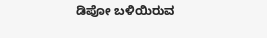ಡಿಪೋ ಬಳಿಯಿರುವ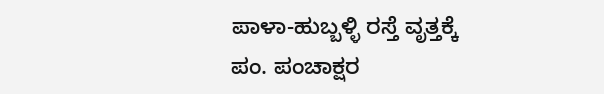ಪಾಳಾ-ಹುಬ್ಬಳ್ಳಿ ರಸ್ತೆ ವೃತ್ತಕ್ಕೆ ಪಂ. ಪಂಚಾಕ್ಷರ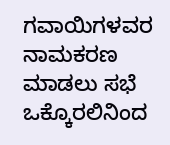ಗವಾಯಿಗಳವರ ನಾಮಕರಣ ಮಾಡಲು ಸಭೆ ಒಕ್ಕೊರಲಿನಿಂದ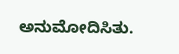ಅನುಮೋದಿಸಿತು.